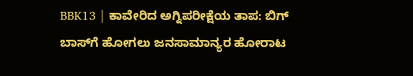BBK13 | ಕಾವೇರಿದ ಅಗ್ನಿಪರೀಕ್ಷೆಯ ತಾಪ: ಬಿಗ್ ಬಾಸ್‌ಗೆ ಹೋಗಲು ಜನಸಾಮಾನ್ಯರ ಹೋರಾಟ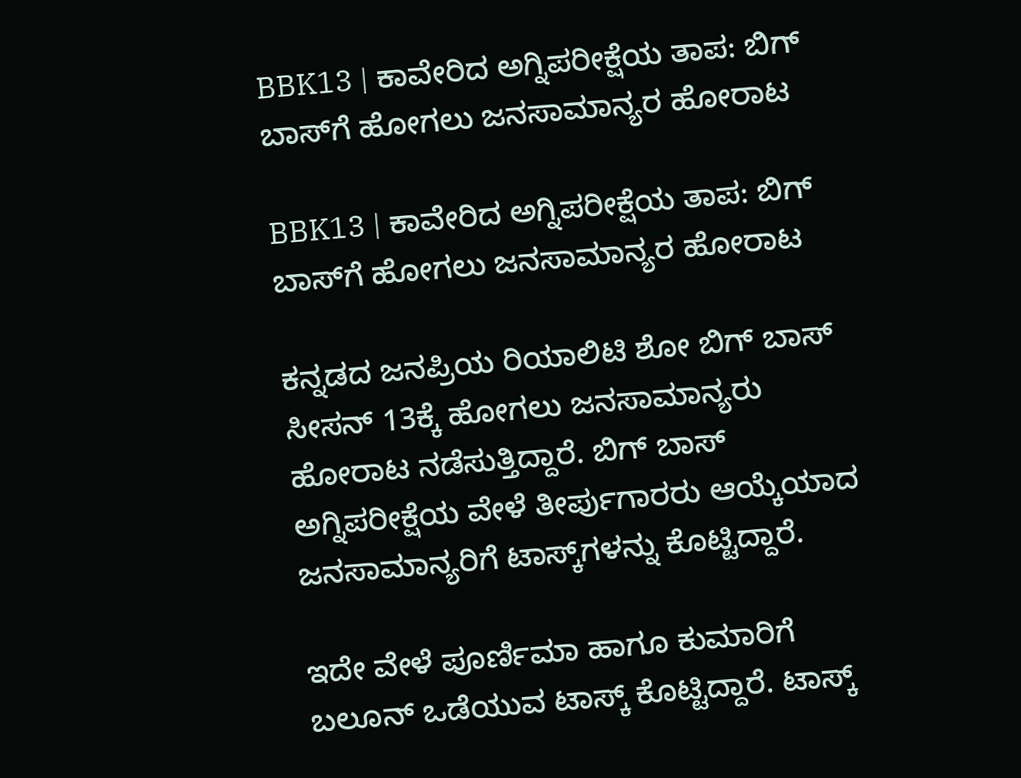BBK13 | ಕಾವೇರಿದ ಅಗ್ನಿಪರೀಕ್ಷೆಯ ತಾಪ: ಬಿಗ್ ಬಾಸ್‌ಗೆ ಹೋಗಲು ಜನಸಾಮಾನ್ಯರ ಹೋರಾಟ

BBK13 | ಕಾವೇರಿದ ಅಗ್ನಿಪರೀಕ್ಷೆಯ ತಾಪ: ಬಿಗ್ ಬಾಸ್‌ಗೆ ಹೋಗಲು ಜನಸಾಮಾನ್ಯರ ಹೋರಾಟ

ಕನ್ನಡದ ಜನಪ್ರಿಯ ರಿಯಾಲಿಟಿ ಶೋ ಬಿಗ್‌ ಬಾಸ್‌ ಸೀಸನ್ 13ಕ್ಕೆ ಹೋಗಲು ಜನಸಾಮಾನ್ಯರು ಹೋರಾಟ ನಡೆಸುತ್ತಿದ್ದಾರೆ. ಬಿಗ್‌ ಬಾಸ್ ಅಗ್ನಿಪರೀಕ್ಷೆಯ ವೇಳೆ ತೀರ್ಪುಗಾರರು ಆಯ್ಕೆಯಾದ ಜನಸಾಮಾನ್ಯರಿಗೆ ಟಾಸ್ಕ್‌ಗಳನ್ನು ಕೊಟ್ಟಿದ್ದಾರೆ.

ಇದೇ ವೇಳೆ ಪೂರ್ಣಿಮಾ ಹಾಗೂ ಕುಮಾರಿಗೆ ಬಲೂನ್ ಒಡೆಯುವ ಟಾಸ್ಕ್ ಕೊಟ್ಟಿದ್ದಾರೆ. ಟಾಸ್ಕ್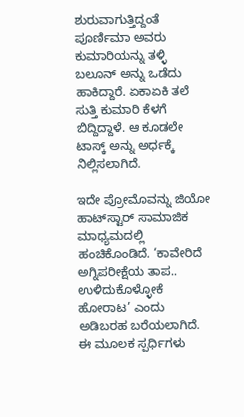ಶುರುವಾಗುತ್ತಿದ್ದಂತೆ ಪೂರ್ಣಿಮಾ ಅವರು ಕುಮಾರಿಯನ್ನು ತಳ್ಳಿ ಬಲೂನ್ ಅನ್ನು ಒಡೆದು ಹಾಕಿದ್ದಾರೆ. ಏಕಾಏಕಿ ತಲೆ ಸುತ್ತಿ ಕುಮಾರಿ ಕೆಳಗೆ ಬಿದ್ದಿದ್ದಾಳೆ. ಆ ಕೂಡಲೇ ಟಾಸ್ಕ್ ಅನ್ನು ಅರ್ಧಕ್ಕೆ ನಿಲ್ಲಿಸಲಾಗಿದೆ.

ಇದೇ ಪ್ರೋಮೊವನ್ನು ಜಿಯೋ ಹಾಟ್‌ಸ್ಟಾರ್ ಸಾಮಾಜಿಕ ಮಾಧ್ಯಮದಲ್ಲಿ ಹಂಚಿಕೊಂಡಿದೆ. ‘ಕಾವೇರಿದೆ ಅಗ್ನಿಪರೀಕ್ಷೆಯ ತಾಪ.. ಉಳಿದುಕೊಳ್ಳೋಕೆ ಹೋರಾಟ’ ಎಂದು ಅಡಿಬರಹ ಬರೆಯಲಾಗಿದೆ. ಈ ಮೂಲಕ ಸ್ಪರ್ಧಿಗಳು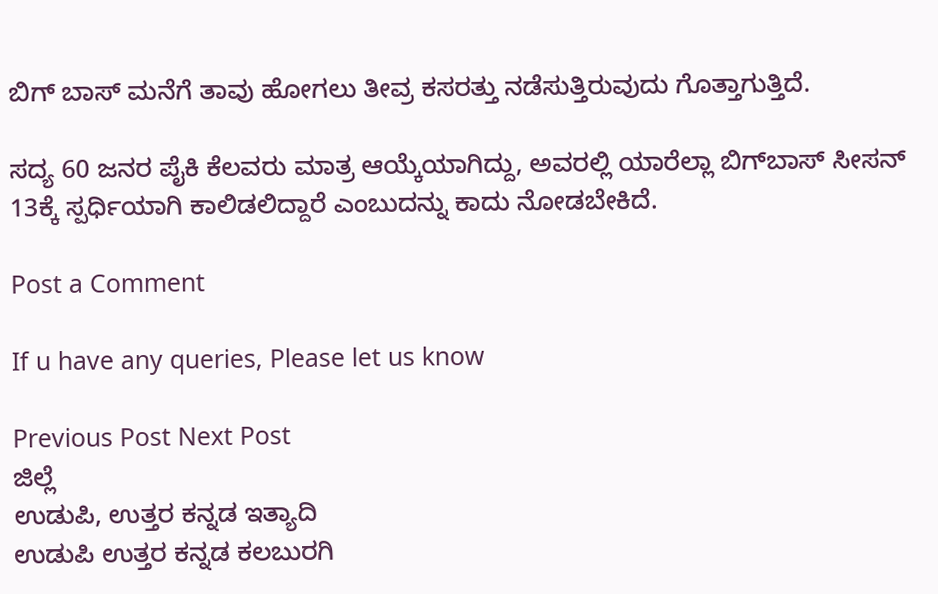ಬಿಗ್‌ ಬಾಸ್‌ ಮನೆಗೆ ತಾವು ಹೋಗಲು ತೀವ್ರ ಕಸರತ್ತು ನಡೆಸುತ್ತಿರುವುದು ಗೊತ್ತಾಗುತ್ತಿದೆ.

ಸದ್ಯ 60 ಜನರ ಪೈಕಿ ಕೆಲವರು ಮಾತ್ರ ಆಯ್ಕೆಯಾಗಿದ್ದು, ಅವರಲ್ಲಿ ಯಾರೆಲ್ಲಾ ಬಿಗ್‌ಬಾಸ್‌ ಸೀಸನ್ 13ಕ್ಕೆ ಸ್ಪರ್ಧಿಯಾಗಿ ಕಾಲಿಡಲಿದ್ದಾರೆ ಎಂಬುದನ್ನು ಕಾದು ನೋಡಬೇಕಿದೆ.

Post a Comment

If u have any queries, Please let us know

Previous Post Next Post
ಜಿಲ್ಲೆ
ಉಡುಪಿ, ಉತ್ತರ ಕನ್ನಡ ಇತ್ಯಾದಿ
ಉಡುಪಿ ಉತ್ತರ ಕನ್ನಡ ಕಲಬುರಗಿ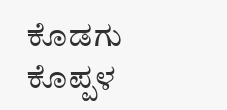ಕೊಡಗು ಕೊಪ್ಪಳ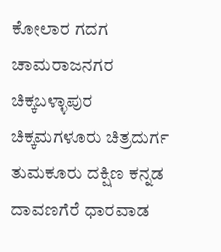ಕೋಲಾರ ಗದಗ ಚಾಮರಾಜನಗರ ಚಿಕ್ಕಬಳ್ಳಾಪುರ
ಚಿಕ್ಕಮಗಳೂರು ಚಿತ್ರದುರ್ಗ ತುಮಕೂರು ದಕ್ಷಿಣ ಕನ್ನಡ ದಾವಣಗೆರೆ ಧಾರವಾಡ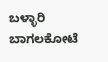ಬಳ್ಳಾರಿ ಬಾಗಲಕೋಟೆ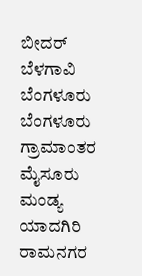ಬೀದರ್
ಬೆಳಗಾವಿ ಬೆಂಗಳೂರು ಬೆಂಗಳೂರು ಗ್ರಾಮಾಂತರ ಮೈಸೂರು ಮಂಡ್ಯ ಯಾದಗಿರಿ ರಾಮನಗರ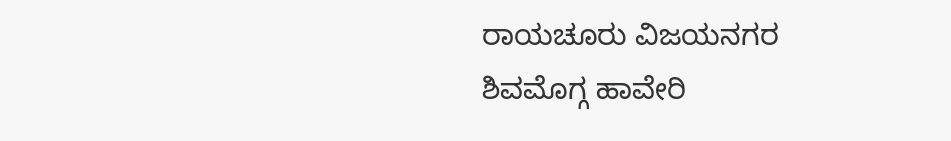ರಾಯಚೂರು ವಿಜಯನಗರ
ಶಿವಮೊಗ್ಗ ಹಾವೇರಿ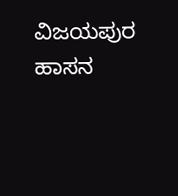ವಿಜಯಪುರ ಹಾಸನ